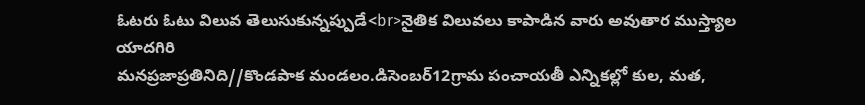ఓటరు ఓటు విలువ తెలుసుకున్నప్పుడే<br>నైతిక విలువలు కాపాడిన వారు అవుతార ముస్త్యాల యాదగిరి
మనప్రజాప్రతినిది//కొండపాక మండలం.డిసెంబర్12గ్రామ పంచాయతీ ఎన్నికల్లో కుల, మత,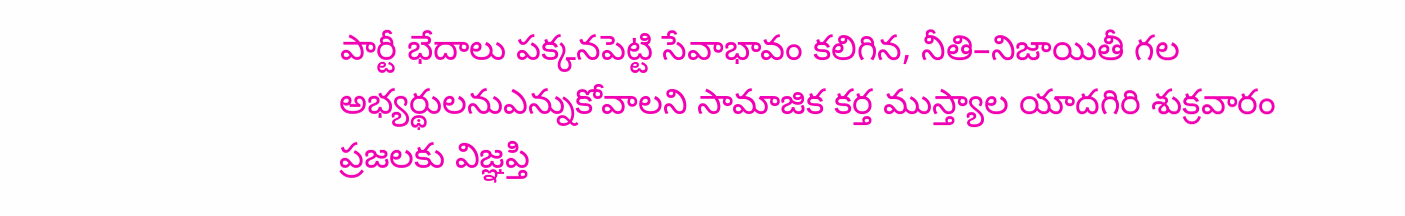పార్టీ భేదాలు పక్కనపెట్టి సేవాభావం కలిగిన, నీతి–నిజాయితీ గల అభ్యర్థులనుఎన్నుకోవాలని సామాజిక కర్త ముస్త్యాల యాదగిరి శుక్రవారం ప్రజలకు విజ్ఞప్తి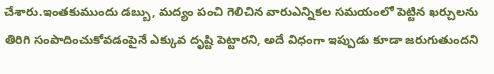చేశారు.ఇంతకుముందు డబ్బు, మద్యం పంచి గెలిచిన వారుఎన్నికల సమయంలో పెట్టిన ఖర్చులను తిరిగి సంపాదించుకోవడంపైనే ఎక్కువ దృష్టి పెట్టారని, అదే విధంగా ఇప్పుడు కూడా జరుగుతుందని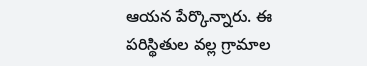ఆయన పేర్కొన్నారు. ఈ పరిస్థితుల వల్ల గ్రామాల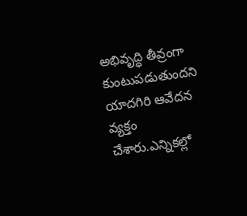అభివృద్ధి తీవ్రంగా కుంటుపడుతుందని యాదగిరి ఆవేదన వ్యక్తం చేశారు.ఎన్నికల్లో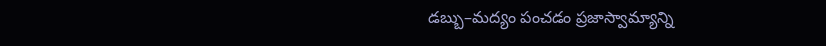డబ్బు–మద్యం పంచడం ప్రజాస్వామ్యాన్ని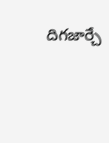దిగజార్చే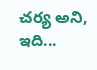చర్య అని, ఇది...